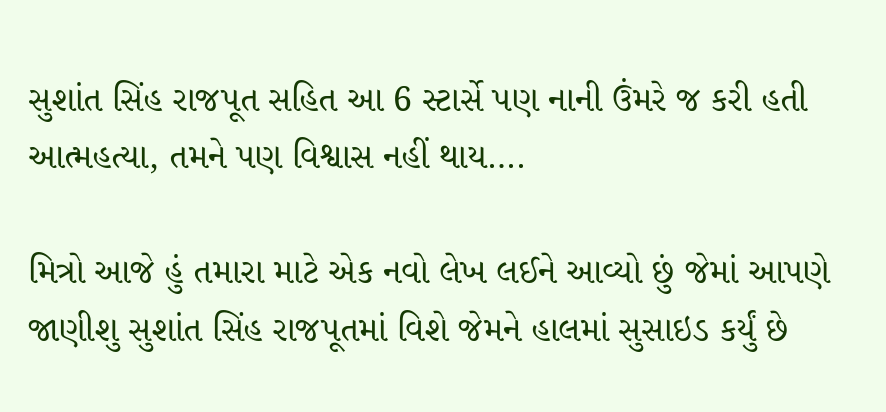સુશાંત સિંહ રાજપૂત સહિત આ 6 સ્ટાર્સે પણ નાની ઉંમરે જ કરી હતી આત્મહત્યા, તમને પણ વિશ્વાસ નહીં થાય….

મિત્રો આજે હું તમારા માટે એક નવો લેખ લઈને આવ્યો છું જેમાં આપણે જાણીશુ સુશાંત સિંહ રાજપૂતમાં વિશે જેમને હાલમાં સુસાઇડ કર્યું છે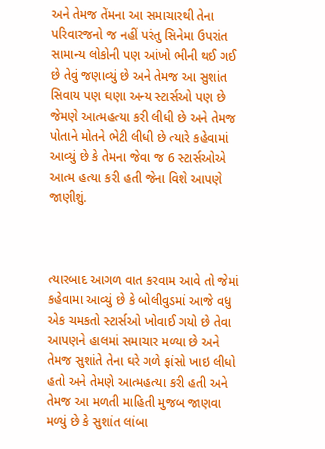અને તેમજ તેંમના આ સમાચારથી તેના પરિવારજનો જ નહીં પરંતુ સિનેમા ઉપરાંત સામાન્ય લોકોની પણ આંખો ભીની થઈ ગઈ છે તેવું જણાવ્યું છે અને તેમજ આ સુશાંત સિવાય પણ ઘણા અન્ય સ્ટાર્સઓ પણ છે જેમણે આત્મહત્યા કરી લીધી છે અને તેમજ પોતાને મોતને ભેટી લીધી છે ત્યારે કહેવામાં આવ્યું છે કે તેમના જેવા જ 6 સ્ટાર્સઓએ આત્મ હત્યા કરી હતી જેના વિશે આપણે જાણીશું.



ત્યારબાદ આગળ વાત કરવામ આવે તો જેમાં કહેવામા આવ્યું છે કે બોલીવુડમાં આજે વધુ એક ચમકતો સ્ટાર્સઓ ખોવાઈ ગયો છે તેવા આપણને હાલમાં સમાચાર મળ્યા છે અને તેમજ સુશાંતે તેના ઘરે ગળે ફાંસો ખાઇ લીધો હતો અને તેમણે આત્મહત્યા કરી હતી અને તેમજ આ મળતી માહિતી મુજબ જાણવા મળ્યું છે કે સુશાંત લાંબા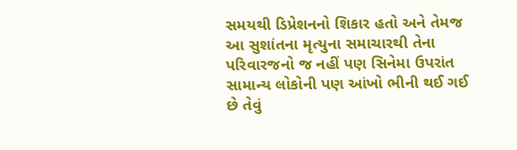સમયથી ડિપ્રેશનનો શિકાર હતો અને તેમજ આ સુશાંતના મૃત્યુના સમાચારથી તેના પરિવારજનો જ નહીં પણ સિનેમા ઉપરાંત સામાન્ય લોકોની પણ આંખો ભીની થઈ ગઈ છે તેવું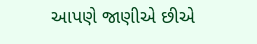આપણે જાણીએ છીએ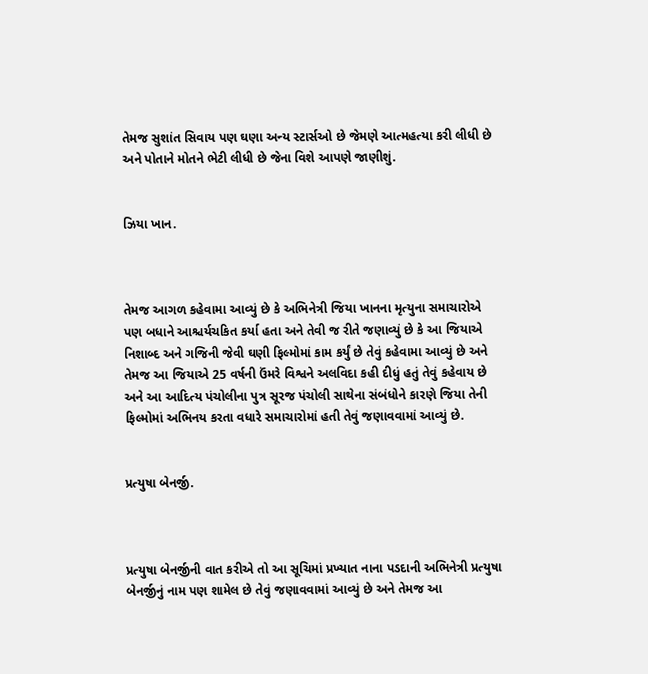તેમજ સુશાંત સિવાય પણ ઘણા અન્ય સ્ટાર્સઓ છે જેમણે આત્મહત્યા કરી લીધી છે અને પોતાને મોતને ભેટી લીધી છે જેના વિશે આપણે જાણીશું.


ઝિયા ખાન.



તેમજ આગળ કહેવામા આવ્યું છે કે અભિનેત્રી જિયા ખાનના મૃત્યુના સમાચારોએ પણ બધાને આશ્ચર્યચકિત કર્યા હતા અને તેવી જ રીતે જણાવ્યું છે કે આ જિયાએ નિશાબ્દ અને ગજિની જેવી ઘણી ફિલ્મોમાં કામ કર્યું છે તેવું કહેવામા આવ્યું છે અને તેમજ આ જિયાએ 25 વર્ષની ઉંમરે વિશ્વને અલવિદા કહી દીધું હતું તેવું કહેવાય છે અને આ આદિત્ય પંચોલીના પુત્ર સૂરજ પંચોલી સાથેના સંબંધોને કારણે જિયા તેની ફિલ્મોમાં અભિનય કરતા વધારે સમાચારોમાં હતી તેવું જણાવવામાં આવ્યું છે.


પ્રત્યુષા બેનર્જી.



પ્રત્યુષા બેનર્જીની વાત કરીએ તો આ સૂચિમાં પ્રખ્યાત નાના પડદાની અભિનેત્રી પ્રત્યુષા બેનર્જીનું નામ પણ શામેલ છે તેવું જણાવવામાં આવ્યું છે અને તેમજ આ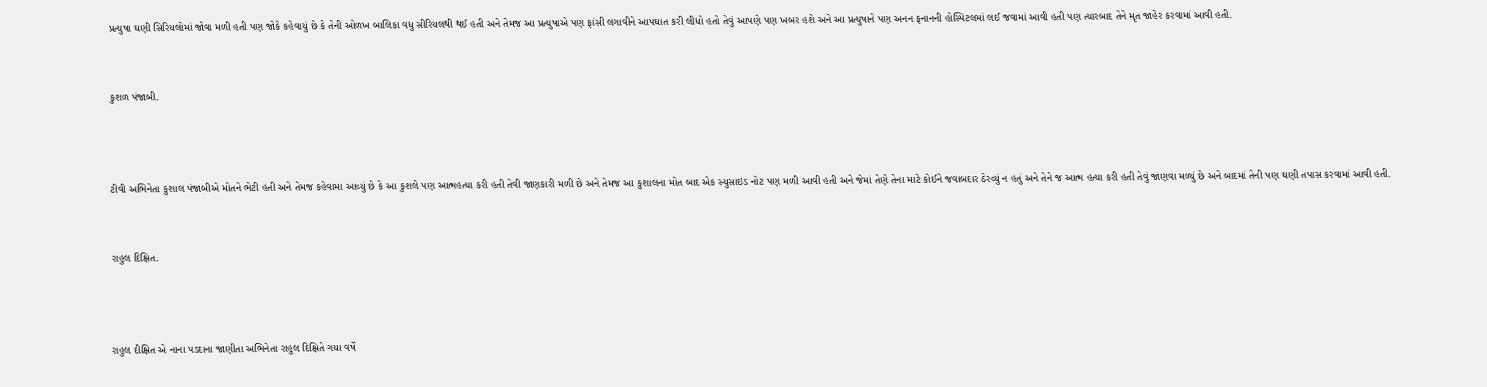પ્રત્યુષા ઘણી સિરિયલોમાં જોવા મળી હતી પણ જોકે કહેવાયું છે કે તેની ઓળખ બાલિકા વધુ સીરિયલથી થઈ હતી અને તેમજ આ પ્રત્યુષાએ પણ ફાંસી લગાવીને આપઘાત કરી લીધો હતો તેવું આપણે પણ ખબર હશે અને આ પ્રત્યુષાને પણ અનન ફનાનની હોસ્પિટલમાં લઈ જવામાં આવી હતી પણ ત્યારબાદ તેને મૃત જાહેર કરવામાં આવી હતી.


કુશળ પંજાબી.



ટીવી અભિનેતા કુશાલ પંજાબીએ મોતને ભેટી હતી અને તેમજ કહેવામા આવ્યું છે કે આ કુશલે પણ આત્મહત્યા કરી હતી તેવી જાણકારી મળી છે અને તેમજ આ કુશાલના મોત બાદ એક સ્યુસાઇડ નોટ પણ મળી આવી હતી અને જેમાં તેણે તેના માટે કોઈને જવાબદાર ઠેરવ્યું ન હતું અને તેને જ આત્મ હત્યા કરી હતી તેવું જાણવા મળ્યું છે અને બાદમાં તેની પણ ઘણી તપાસ કરવામાં આવી હતી.


રાહુલ દિક્ષિત.



રાહુલ દીક્ષિત એ નાના પડદાના જાણીતા અભિનેતા રાહુલ દિક્ષિતે ગયા વર્ષે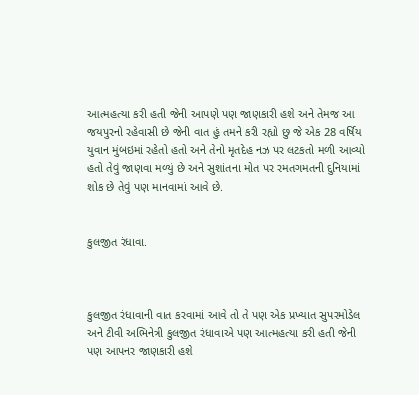આત્મહત્યા કરી હતી જેની આપણે પણ જાણકારી હશે અને તેમજ આ જયપુરનો રહેવાસી છે જેની વાત હું તમને કરી રહ્યો છુ જે એક 28 વર્ષિય યુવાન મુંબઇમાં રહેતો હતો અને તેનો મૃતદેહ નઝ પર લટકતો મળી આવ્યો હતો તેવું જાણવા મળ્યું છે અને સુશાંતના મોત પર રમતગમતની દુનિયામાં શોક છે તેવું પણ માનવામાં આવે છે.


કુલજીત રંધાવા.



કુલજીત રંધાવાની વાત કરવામાં આવે તો તે પણ એક પ્રખ્યાત સુપરમોડેલ અને ટીવી અભિનેત્રી કુલજીત રંધાવાએ પણ આત્મહત્યા કરી હતી જેની પણ આપનર જાણકારી હશે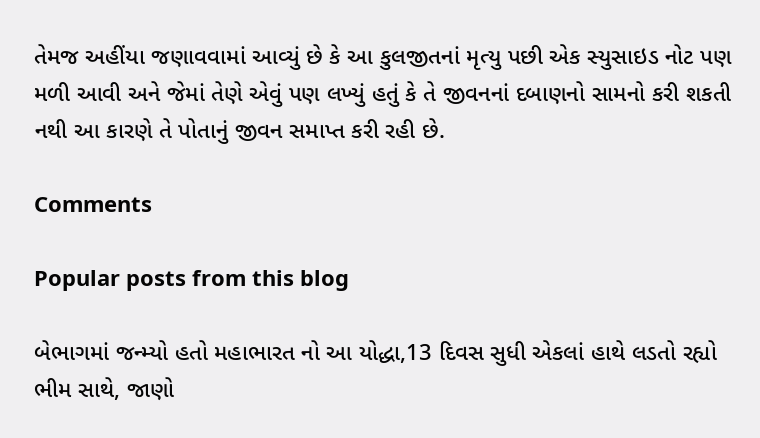તેમજ અહીંયા જણાવવામાં આવ્યું છે કે આ કુલજીતનાં મૃત્યુ પછી એક સ્યુસાઇડ નોટ પણ મળી આવી અને જેમાં તેણે એવું પણ લખ્યું હતું કે તે જીવનનાં દબાણનો સામનો કરી શકતી નથી આ કારણે તે પોતાનું જીવન સમાપ્ત કરી રહી છે.

Comments

Popular posts from this blog

બેભાગમાં જન્મ્યો હતો મહાભારત નો આ યોદ્ધા,13 દિવસ સુધી એકલાં હાથે લડતો રહ્યો ભીમ સાથે, જાણો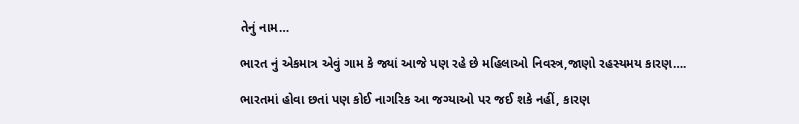તેનું નામ…

ભારત નું એકમાત્ર એવું ગામ કે જ્યાં આજે પણ રહે છે મહિલાઓ નિવસ્ત્ર,જાણો રહસ્યમય કારણ….

ભારતમાં હોવા છતાં પણ કોઈ નાગરિક આ જગ્યાઓ પર જઈ શકે નહીં, કારણ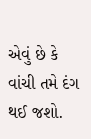એવું છે કે વાંચી તમે દંગ થઈ જશો.